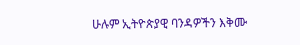ሁሉም ኢትዮጵያዊ ባንዳዎችን እቅሙ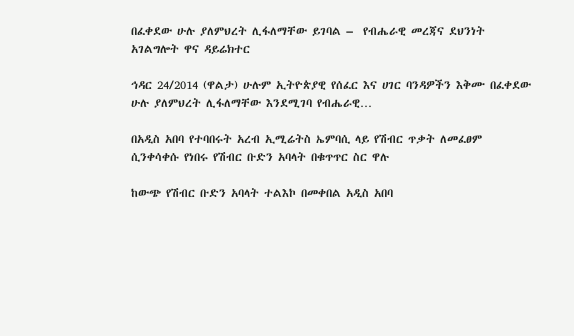በፈቀደው ሁሉ ያለምህረት ሊፋለማቸው ይገባል –  የብሔራዊ መረጃና ደህንነት አገልግሎት ዋና ዳይሬክተር

ኅዳር 24/2014 (ዋልታ) ሁሉም ኢትዮጵያዊ የሰፈር እና ሀገር ባንዳዎችን እቅሙ በፈቀደው ሁሉ ያለምህረት ሊፋለማቸው እንደሚገባ የብሔራዊ…

በአዲስ አበባ የተባበሩት አረብ ኢሚሬትስ ኤምባሲ ላይ የሽብር ጥቃት ለመፈፀም ሲንቀሳቀሱ የነበሩ የሽብር ቡድን አባላት በቁጥጥር ስር ዋሉ

ከውጭ የሽብር ቡድን አባላት ተልእኮ በመቀበል አዲስ አበባ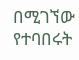በሚገኘው የተባበሩት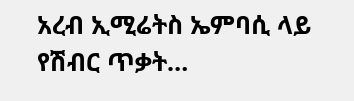አረብ ኢሚሬትስ ኤምባሲ ላይ የሽብር ጥቃት…